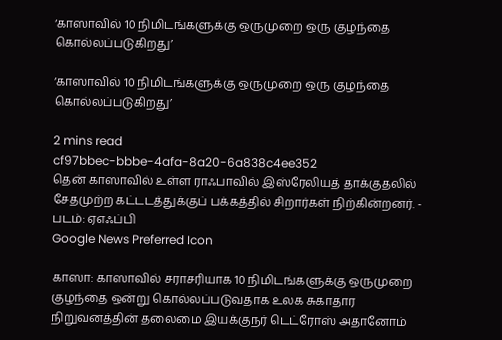‘காஸாவில் 10 நிமிடங்களுக்கு ஒருமுறை ஒரு குழந்தை கொல்லப்படுகிறது’

‘காஸாவில் 10 நிமிடங்களுக்கு ஒருமுறை ஒரு குழந்தை கொல்லப்படுகிறது’

2 mins read
cf97bbec-bbbe-4afa-8a20-6a838c4ee352
தென் காஸாவில் உள்ள ராஃபாவில் இஸ்ரேலியத் தாக்குதலில் சேதமுற்ற கட்டடத்துக்குப் பக்கத்தில் சிறார்கள் நிற்கின்றனர். - படம்: ஏஎஃப்பி
Google News Preferred Icon

காஸா: காஸாவில் சராசரியாக 10 நிமிடங்களுக்கு ஒருமுறை குழந்தை ஒன்று கொல்லப்படுவதாக உலக சுகாதார நிறுவனத்தின் தலைமை இயக்குநர் டெட்ரோஸ் அதானோம்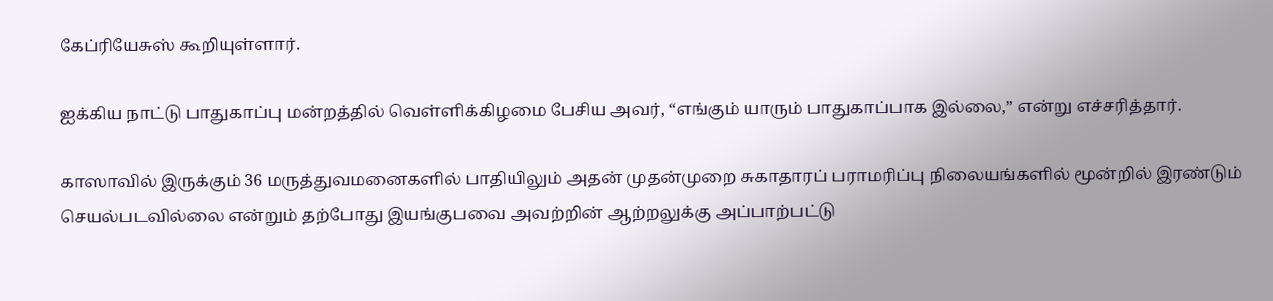கேப்ரியேசுஸ் கூறியுள்ளார்.

ஐக்கிய நாட்டு பாதுகாப்பு மன்றத்தில் வெள்ளிக்கிழமை பேசிய அவர், “எங்கும் யாரும் பாதுகாப்பாக இல்லை,” என்று எச்சரித்தார்.

காஸாவில் இருக்கும் 36 மருத்துவமனைகளில் பாதியிலும் அதன் முதன்முறை சுகாதாரப் பராமரிப்பு நிலையங்களில் மூன்றில் இரண்டும் செயல்படவில்லை என்றும் தற்போது இயங்குபவை அவற்றின் ஆற்றலுக்கு அப்பாற்பட்டு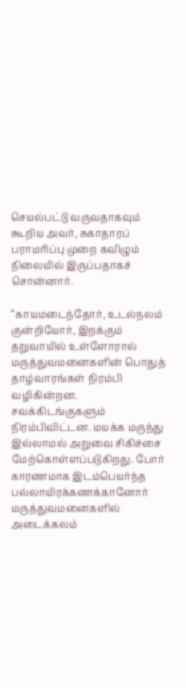செயல்பட்டு வருவதாகவும் கூறிய அவர், சுகாதாரப் பராமரிப்பு முறை கவிழும் நிலையில் இருப்பதாகச் சொன்னார்.

“காயமடைந்தோர், உடல்நலம் குன்றியோர், இறக்கும் தறுவாயில் உள்ளோரால் மருத்துவமனைகளின் பொதுத் தாழ்வாரங்கள் நிரம்பி வழிகின்றன. சவக்கிடங்குகளும் நிரம்பிவிட்டன. மயக்க மருந்து இல்லாமல் அறுவை சிகிச்சை மேற்கொள்ளப்படுகிறது. போர் காரணமாக இடம்பெயர்ந்த பல்லாயிரக்கணக்கானோர் மருத்துவமனைகளில் அடைக்கலம்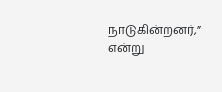நாடுகின்றனர்,” என்று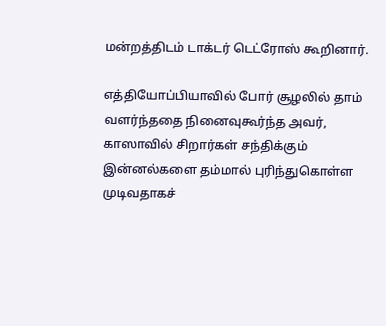மன்றத்திடம் டாக்டர் டெட்ரோஸ் கூறினார்.

எத்தியோப்பியாவில் போர் சூழலில் தாம் வளர்ந்ததை நினைவுகூர்ந்த அவர், காஸாவில் சிறார்கள் சந்திக்கும் இன்னல்களை தம்மால் புரிந்துகொள்ள முடிவதாகச்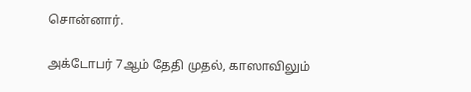சொன்னார்.

அக்டோபர் 7ஆம் தேதி முதல், காஸாவிலும்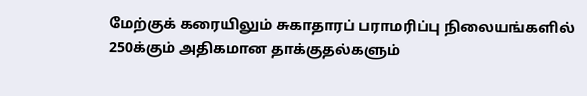மேற்குக் கரையிலும் சுகாதாரப் பராமரிப்பு நிலையங்களில் 250க்கும் அதிகமான தாக்குதல்களும்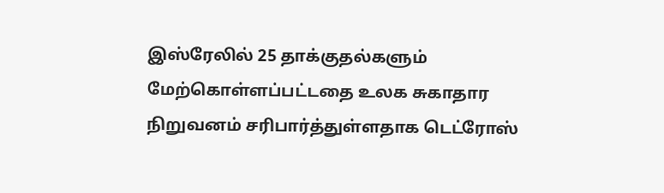இஸ்ரேலில் 25 தாக்குதல்களும் மேற்கொள்ளப்பட்டதை உலக சுகாதார நிறுவனம் சரிபார்த்துள்ளதாக டெட்ரோஸ்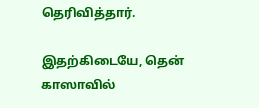தெரிவித்தார்.

இதற்கிடையே, தென் காஸாவில்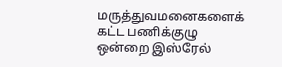மருத்துவமனைகளைக் கட்ட பணிக்குழு ஒன்றை இஸ்ரேல்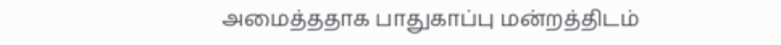அமைத்ததாக பாதுகாப்பு மன்றத்திடம்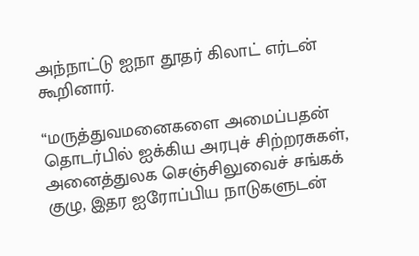அந்நாட்டு ஐநா தூதர் கிலாட் எர்டன் கூறினார்.

“மருத்துவமனைகளை அமைப்பதன் தொடர்பில் ஐக்கிய அரபுச் சிற்றரசுகள், அனைத்துலக செஞ்சிலுவைச் சங்கக் குழு, இதர ஐரோப்பிய நாடுகளுடன்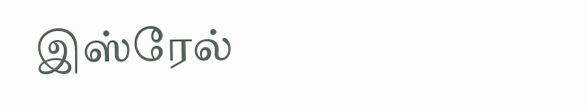இஸ்ரேல்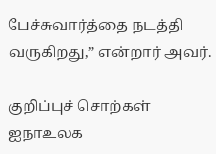பேச்சுவார்த்தை நடத்தி வருகிறது,” என்றார் அவர்.

குறிப்புச் சொற்கள்
ஐநாஉலக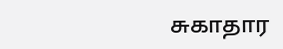சுகாதார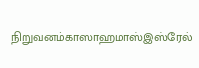நிறுவனம்காஸாஹமாஸ்இஸ்‌ரேல்